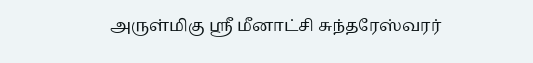அருள்மிகு ஸ்ரீ மீனாட்சி சுந்தரேஸ்வரர்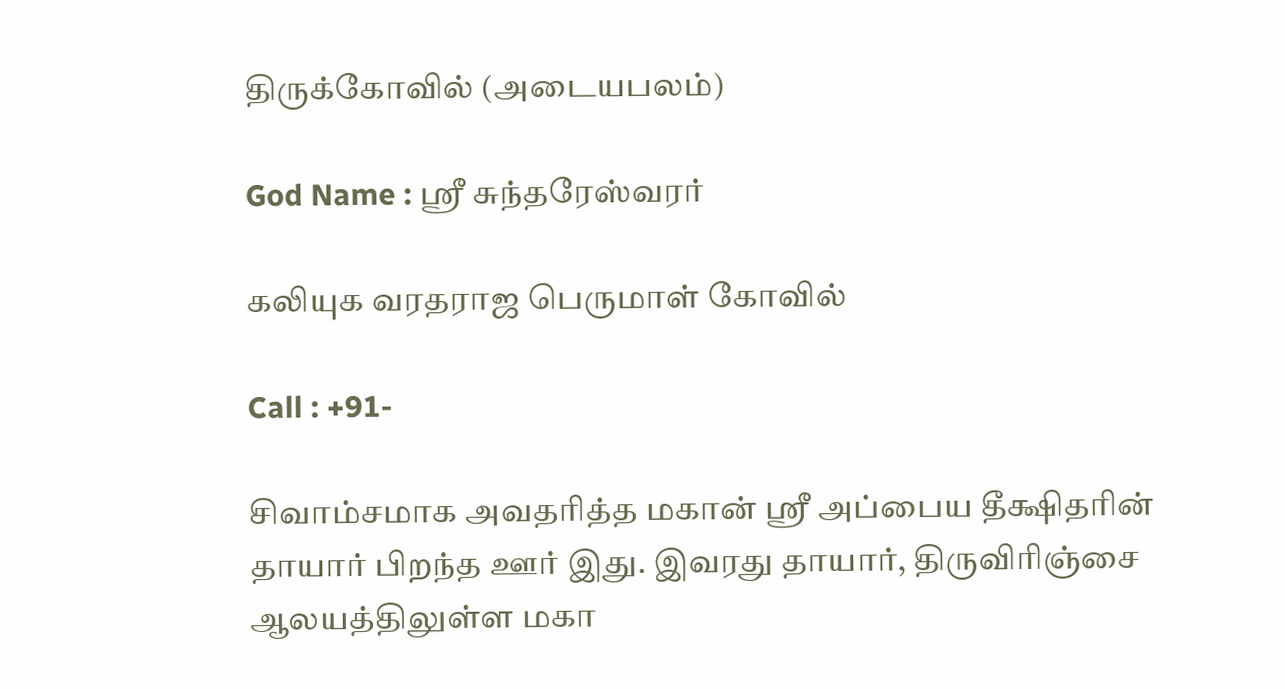திருக்கோவில் (அடையபலம்)

God Name : ஸ்ரீ சுந்தரேஸ்வரர்

கலியுக வரதராஜ பெருமாள் கோவில்

Call : +91-

சிவாம்சமாக அவதரித்த மகான் ஸ்ரீ அப்பைய தீக்ஷிதரின் தாயார் பிறந்த ஊர் இது. இவரது தாயார், திருவிரிஞ்சை ஆலயத்திலுள்ள மகா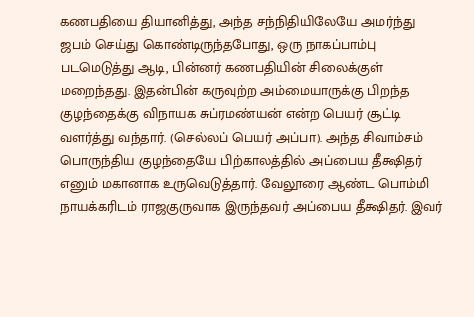கணபதியை தியானித்து, அந்த சந்நிதியிலேயே அமர்ந்து ஜபம் செய்து கொண்டிருந்தபோது, ஒரு நாகப்பாம்பு படமெடுத்து ஆடி, பின்னர் கணபதியின் சிலைக்குள் மறைந்தது. இதன்பின் கருவுற்ற அம்மையாருக்கு பிறந்த குழந்தைக்கு விநாயக சுப்ரமண்யன் என்ற பெயர் சூட்டி வளர்த்து வந்தார். (செல்லப் பெயர் அப்பா). அந்த சிவாம்சம் பொருந்திய குழந்தையே பிற்காலத்தில் அப்பைய தீக்ஷிதர் எனும் மகானாக உருவெடுத்தார். வேலூரை ஆண்ட பொம்மி நாயக்கரிடம் ராஜகுருவாக இருந்தவர் அப்பைய தீக்ஷிதர். இவர்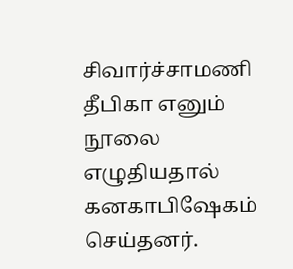சிவார்ச்சாமணி தீபிகா எனும் நூலை எழுதியதால் கனகாபிஷேகம் செய்தனர்.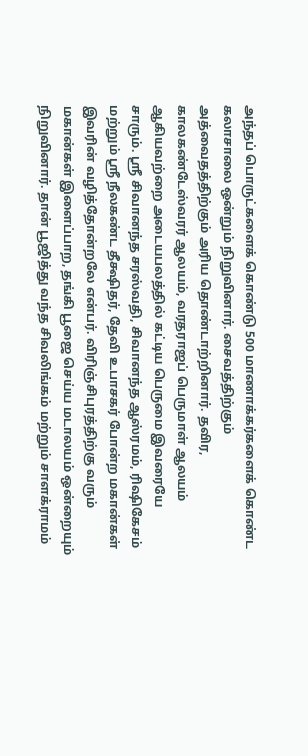அந்தப் பொருட்களைக் கொண்டு 500 மாணாக்கர்களைக் கொண்ட கலாசாலை ஒன்றும் நிறுவினார். சைவத்திற்கும் அத்வைதத்திற்கும் அரிய தொண்டாற்றினார். தவிர, காலகண்டேஸ்வரர் ஆலயம், வரதராஜப் பெருமாள் ஆலயம் ஆகியவற்றை அடையபலத்தில் கட்டிய பெருமை இவரையே சாரும். ஸ்ரீ சிவானந்த சரஸ்வதி, சிவானந்த ஆஸ்ரமம், ரிஷிகேசம் மற்றும் ஸ்ரீ நீலகண்ட தீக்ஷிதர், தேவி உபாசகர் போன்ற மகான்கள் இவரின் வழித்தோன்றலே என்பர். விரிஞ்சிபுரத்திற்கு வரும் மகான்கள் இளைப்பாற, தங்கி பூஜை செய்ய மடாலயம் ஒன்றையும் நிறுவினார். தான் பூஜித்து வந்த சிவலிங்கம் மற்றும் சாளக்ராமம்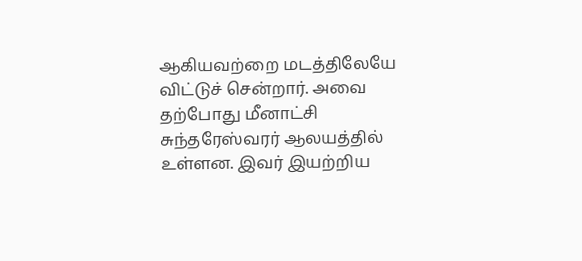ஆகியவற்றை மடத்திலேயே விட்டுச் சென்றார். அவை தற்போது மீனாட்சி சுந்தரேஸ்வரர் ஆலயத்தில் உள்ளன. இவர் இயற்றிய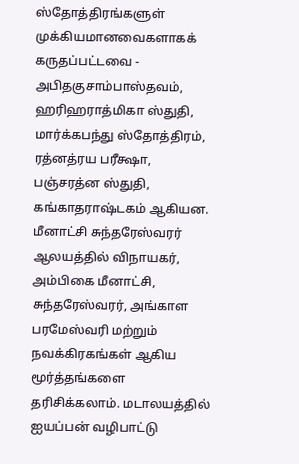ஸ்தோத்திரங்களுள் முக்கியமானவைகளாகக் கருதப்பட்டவை - அபிதகுசாம்பாஸ்தவம், ஹரிஹராத்மிகா ஸ்துதி, மார்க்கபந்து ஸ்தோத்திரம், ரத்னத்ரய பரீக்ஷா, பஞ்சரத்ன ஸ்துதி, கங்காதராஷ்டகம் ஆகியன.
மீனாட்சி சுந்தரேஸ்வரர் ஆலயத்தில் விநாயகர், அம்பிகை மீனாட்சி, சுந்தரேஸ்வரர், அங்காள பரமேஸ்வரி மற்றும் நவக்கிரகங்கள் ஆகிய மூர்த்தங்களை தரிசிக்கலாம். மடாலயத்தில் ஐயப்பன் வழிபாட்டு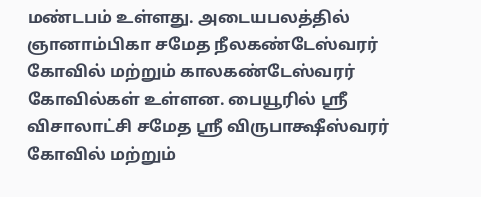மண்டபம் உள்ளது. அடையபலத்தில் ஞானாம்பிகா சமேத நீலகண்டேஸ்வரர் கோவில் மற்றும் காலகண்டேஸ்வரர் கோவில்கள் உள்ளன. பையூரில் ஸ்ரீ விசாலாட்சி சமேத ஸ்ரீ விருபாக்ஷீஸ்வரர் கோவில் மற்றும்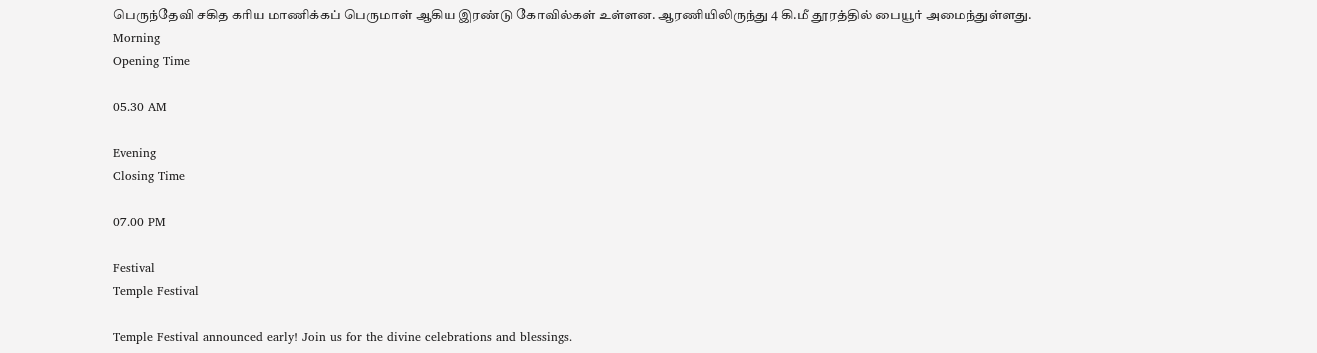பெருந்தேவி சகித கரிய மாணிக்கப் பெருமாள் ஆகிய இரண்டு கோவில்கள் உள்ளன. ஆரணியிலிருந்து 4 கி.மீ தூரத்தில் பையூர் அமைந்துள்ளது.
Morning
Opening Time

05.30 AM

Evening
Closing Time

07.00 PM

Festival
Temple Festival

Temple Festival announced early! Join us for the divine celebrations and blessings.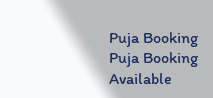Puja Booking
Puja Booking Available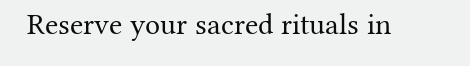Reserve your sacred rituals in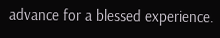advance for a blessed experience.